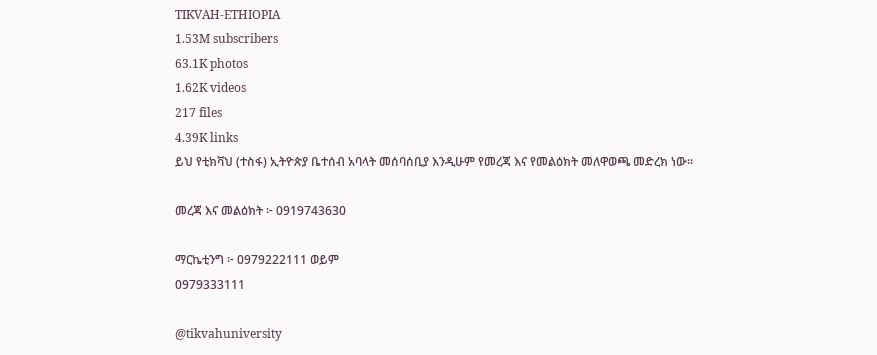TIKVAH-ETHIOPIA
1.53M subscribers
63.1K photos
1.62K videos
217 files
4.39K links
ይህ የቲክቫህ (ተስፋ) ኢትዮጵያ ቤተሰብ አባላት መሰባሰቢያ እንዲሁም የመረጃ እና የመልዕክት መለዋወጫ መድረክ ነው።

መረጃ እና መልዕክት ፦ 0919743630

ማርኬቲንግ ፦ 0979222111 ወይም
0979333111

@tikvahuniversity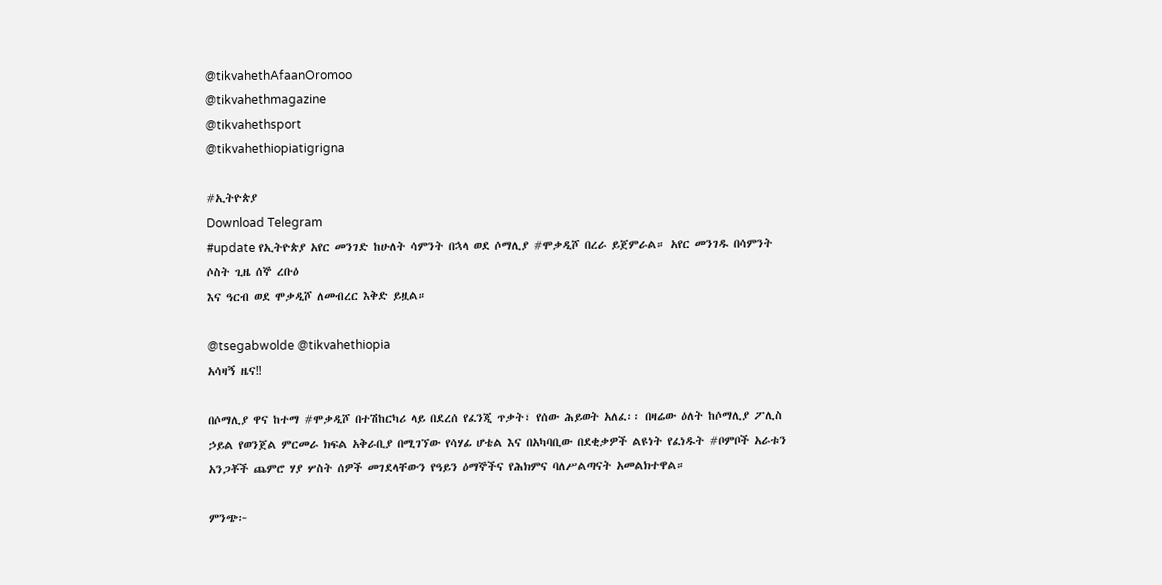@tikvahethAfaanOromoo
@tikvahethmagazine
@tikvahethsport
@tikvahethiopiatigrigna

#ኢትዮጵያ
Download Telegram
#update የኢትዮጵያ አየር መንገድ ከሁለት ሳምንት በኋላ ወደ ሶማሊያ #ሞቃዲሾ በረራ ይጀምራል። አየር መንገዱ በሳምንት ሶስት ጊዜ ሰኞ ረቡዕ
እና ዓርብ ወደ ሞቃዲሾ ለመብረር እቅድ ይዟል።

@tsegabwolde @tikvahethiopia
አሳዛኝ ዜና‼

በሶማሊያ ዋና ከተማ #ሞቃዲሾ በተሽከርካሪ ላይ በደረሰ የፈንጂ ጥቃት፣ የሰው ሕይወት አለፈ፡፡ በዛሬው ዕለት ከሶማሊያ ፖሊስ ኃይል የወንጀል ምርመራ ክፍል አቅራቢያ በሚገኘው የሳሃፊ ሆቴል እና በአካባቢው በደቂቃዎች ልዩነት የፈነዱት #ቦምቦች አራቱን አንጋቾች ጨምሮ ሃያ ሦስት ሰዎች መገደላቸውን የዓይን ዕማኞችና የሕክምና ባለሥልጣናት አመልክተዋል።

ምንጭ፦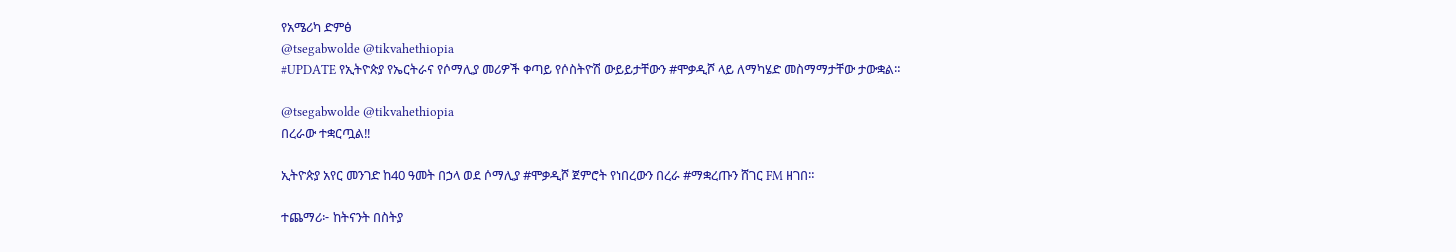የአሜሪካ ድምፅ
@tsegabwolde @tikvahethiopia
#UPDATE የኢትዮጵያ የኤርትራና የሶማሊያ መሪዎች ቀጣይ የሶስትዮሽ ውይይታቸውን #ሞቃዲሾ ላይ ለማካሄድ መስማማታቸው ታውቋል።

@tsegabwolde @tikvahethiopia
በረራው ተቋርጧል‼

ኢትዮጵያ አየር መንገድ ከ40 ዓመት በኃላ ወደ ሶማሊያ #ሞቃዲሾ ጀምሮት የነበረውን በረራ #ማቋረጡን ሸገር FM ዘገበ።

ተጨማሪ፦ ከትናንት በስትያ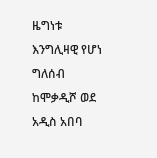ዜግነቱ እንግሊዛዊ የሆነ ግለሰብ ከሞቃዲሾ ወደ አዲስ አበባ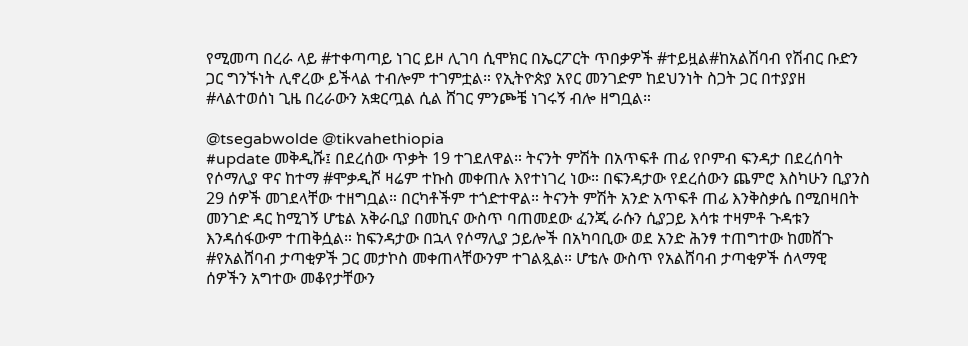የሚመጣ በረራ ላይ #ተቀጣጣይ ነገር ይዞ ሊገባ ሲሞክር በኤርፖርት ጥበቃዎች #ተይዟል#ከአልሽባብ የሽብር ቡድን ጋር ግንኙነት ሊኖረው ይችላል ተብሎም ተገምቷል። የኢትዮጵያ አየር መንገድም ከደህንነት ስጋት ጋር በተያያዘ #ላልተወሰነ ጊዜ በረራውን አቋርጧል ሲል ሸገር ምንጮቼ ነገሩኝ ብሎ ዘግቧል።

@tsegabwolde @tikvahethiopia
#update መቅዲሹ፤ በደረሰው ጥቃት 19 ተገደለዋል። ትናንት ምሽት በአጥፍቶ ጠፊ የቦምብ ፍንዳታ በደረሰባት የሶማሊያ ዋና ከተማ #ሞቃዲሾ ዛሬም ተኩስ መቀጠሉ እየተነገረ ነው። በፍንዳታው የደረሰውን ጨምሮ እስካሁን ቢያንስ 29 ሰዎች መገደላቸው ተዘግቧል። በርካቶችም ተጎድተዋል። ትናንት ምሽት አንድ አጥፍቶ ጠፊ እንቅስቃሴ በሚበዛበት መንገድ ዳር ከሚገኝ ሆቴል አቅራቢያ በመኪና ውስጥ ባጠመደው ፈንጂ ራሱን ሲያጋይ እሳቱ ተዛምቶ ጉዳቱን እንዳሰፋውም ተጠቅሷል። ከፍንዳታው በኋላ የሶማሊያ ኃይሎች በአካባቢው ወደ አንድ ሕንፃ ተጠግተው ከመሸጉ #የአልሸባብ ታጣቂዎች ጋር መታኮስ መቀጠላቸውንም ተገልጿል። ሆቴሉ ውስጥ የአልሸባብ ታጣቂዎች ሰላማዊ ሰዎችን አግተው መቆየታቸውን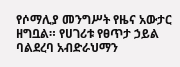የሶማሊያ መንግሥት የዜና አውታር ዘግቧል። የሀገሪቱ የፀጥታ ኃይል ባልደረባ አብድራህማን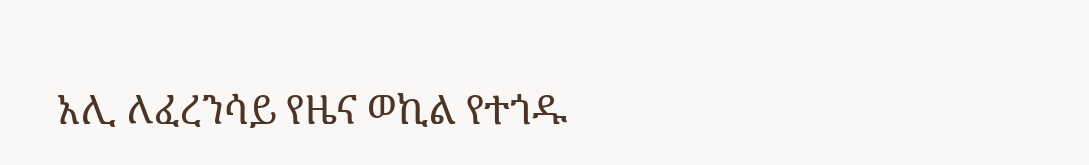አሊ ለፈረንሳይ የዜና ወኪል የተጎዱ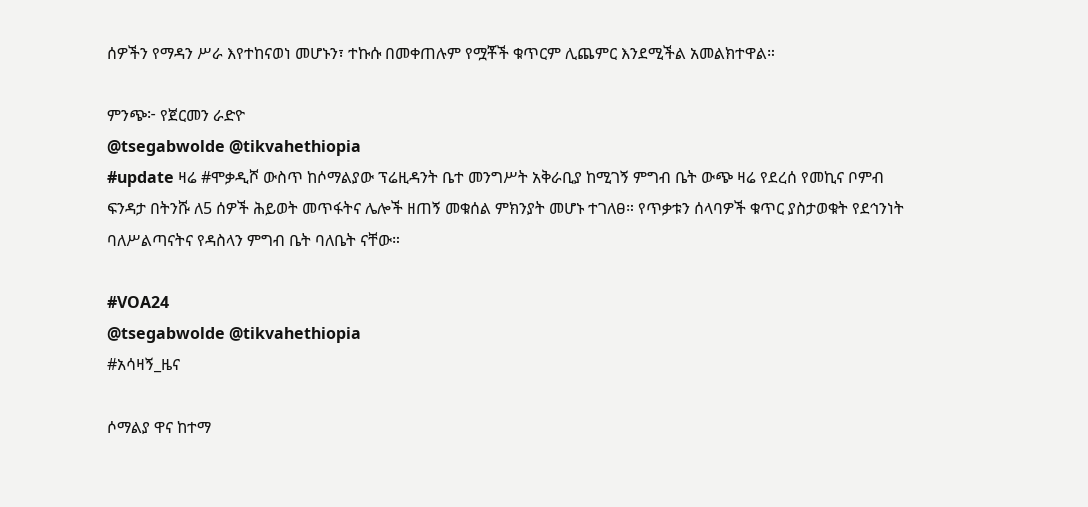ሰዎችን የማዳን ሥራ እየተከናወነ መሆኑን፣ ተኩሱ በመቀጠሉም የሟቾች ቁጥርም ሊጨምር እንደሚችል አመልክተዋል።

ምንጭ፦ የጀርመን ራድዮ
@tsegabwolde @tikvahethiopia
#update ዛሬ #ሞቃዲሾ ውስጥ ከሶማልያው ፕሬዚዳንት ቤተ መንግሥት አቅራቢያ ከሚገኝ ምግብ ቤት ውጭ ዛሬ የደረሰ የመኪና ቦምብ ፍንዳታ በትንሹ ለ5 ሰዎች ሕይወት መጥፋትና ሌሎች ዘጠኝ መቁሰል ምክንያት መሆኑ ተገለፀ። የጥቃቱን ሰላባዎች ቁጥር ያስታወቁት የደኅንነት ባለሥልጣናትና የዳስላን ምግብ ቤት ባለቤት ናቸው።

#VOA24
@tsegabwolde @tikvahethiopia
#አሳዛኝ_ዜና

ሶማልያ ዋና ከተማ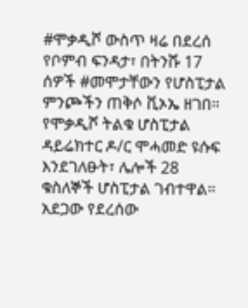#ሞቃዲሾ ውስጥ ዛሬ በደረሰ የቦምብ ፍንዳታ፣ በትንሹ 17 ሰዎች #መሞታቸውን የሆስፒታል ምንጮችን ጠቅሶ ቪኦኤ ዘገበ። የሞቃዲሾ ትልቁ ሆስፒታል ዳይሬክተር ዶ/ር ሞሓመድ ዩሱፍ እንደገለፁት፣ ሌሎች 28 ቁስለኞች ሆስፒታል ገብተዋል። አደጋው የደረሰው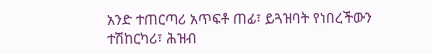አንድ ተጠርጣሪ አጥፍቶ ጠፊ፣ ይጓዝባት የነበረችውን ተሽከርካሪ፣ ሕዝብ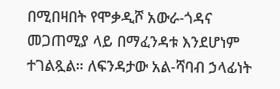በሚበዛበት የሞቃዲሾ አውራ-ጎዳና መጋጠሚያ ላይ በማፈንዳቱ እንደሆነም ተገልጿል። ለፍንዳታው አል-ሻባብ ኃላፊነት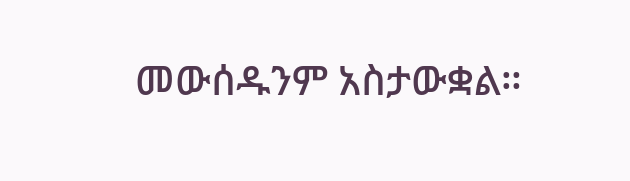መውሰዱንም አስታውቋል።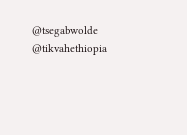@tsegabwolde @tikvahethiopia